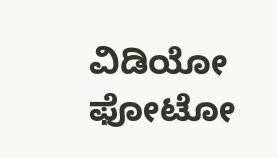ವಿಡಿಯೋ ಫೋಟೋ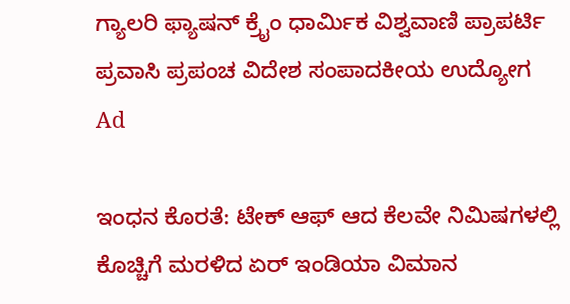ಗ್ಯಾಲರಿ ಫ್ಯಾಷನ್ ಕ್ರೈಂ ಧಾರ್ಮಿಕ ವಿಶ್ವವಾಣಿ ಪ್ರಾಪರ್ಟಿ ಪ್ರವಾಸಿ ಪ್ರಪಂಚ ವಿದೇಶ ಸಂಪಾದಕೀಯ ಉದ್ಯೋಗ
Ad

ಇಂಧನ ಕೊರತೆ: ಟೇಕ್ ಆಫ್ ಆದ ಕೆಲವೇ ನಿಮಿಷಗಳಲ್ಲಿ ಕೊಚ್ಚಿಗೆ ಮರಳಿದ ಏರ್ ಇಂಡಿಯಾ ವಿಮಾನ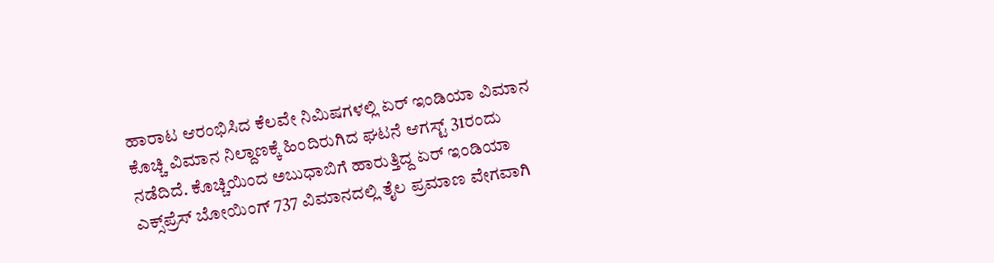ಹಾರಾಟ ಆರಂಭಿಸಿದ ಕೆಲವೇ ನಿಮಿಷಗಳಲ್ಲಿ ಏರ್ ಇಂಡಿಯಾ ವಿಮಾನ ಕೊಚ್ಚಿ ವಿಮಾನ ನಿಲ್ದಾಣಕ್ಕೆ ಹಿಂದಿರುಗಿದ ಘಟನೆ ಆಗಸ್ಟ್ 31ರಂದು ನಡೆದಿದೆ. ಕೊಚ್ಚಿಯಿಂದ ಅಬುಧಾಬಿಗೆ ಹಾರುತ್ತಿದ್ದ ಏರ್ ಇಂಡಿಯಾ ಎಕ್ಸ್‌ಪ್ರೆಸ್ ಬೋಯಿಂಗ್ 737 ವಿಮಾನದಲ್ಲಿ ತೈಲ ಪ್ರಮಾಣ ವೇಗವಾಗಿ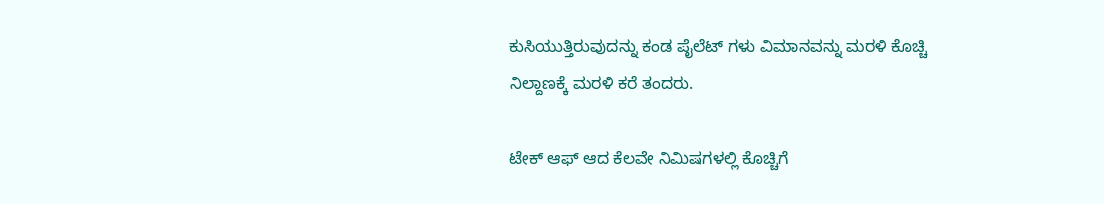ಕುಸಿಯುತ್ತಿರುವುದನ್ನು ಕಂಡ ಪೈಲೆಟ್ ಗಳು ವಿಮಾನವನ್ನು ಮರಳಿ ಕೊಚ್ಚಿ ನಿಲ್ದಾಣಕ್ಕೆ ಮರಳಿ ಕರೆ ತಂದರು.

ಟೇಕ್ ಆಫ್ ಆದ ಕೆಲವೇ ನಿಮಿಷಗಳಲ್ಲಿ ಕೊಚ್ಚಿಗೆ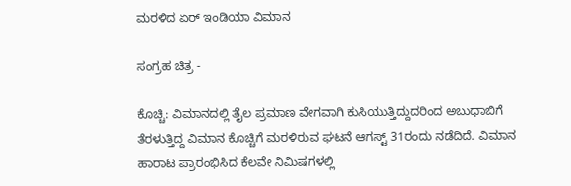ಮರಳಿದ ಏರ್ ಇಂಡಿಯಾ ವಿಮಾನ

ಸಂಗ್ರಹ ಚಿತ್ರ -

ಕೊಚ್ಚಿ: ವಿಮಾನದಲ್ಲಿ ತೈಲ ಪ್ರಮಾಣ ವೇಗವಾಗಿ ಕುಸಿಯುತ್ತಿದ್ದುದರಿಂದ ಅಬುಧಾಬಿಗೆ ತೆರಳುತ್ತಿದ್ದ ವಿಮಾನ ಕೊಚ್ಚಿಗೆ ಮರಳಿರುವ ಘಟನೆ ಆಗಸ್ಟ್ 31ರಂದು ನಡೆದಿದೆ. ವಿಮಾನ ಹಾರಾಟ ಪ್ರಾರಂಭಿಸಿದ ಕೆಲವೇ ನಿಮಿಷಗಳಲ್ಲಿ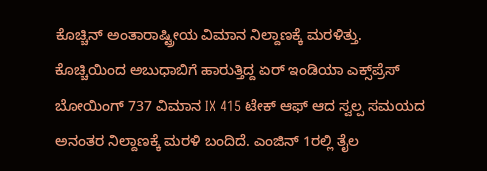ಕೊಚ್ಚಿನ್ ಅಂತಾರಾಷ್ಟ್ರೀಯ ವಿಮಾನ ನಿಲ್ದಾಣಕ್ಕೆ ಮರಳಿತ್ತು. ಕೊಚ್ಚಿಯಿಂದ ಅಬುಧಾಬಿಗೆ ಹಾರುತ್ತಿದ್ದ ಏರ್ ಇಂಡಿಯಾ ಎಕ್ಸ್‌ಪ್ರೆಸ್ ಬೋಯಿಂಗ್ 737 ವಿಮಾನ IX 415 ಟೇಕ್ ಆಫ್ ಆದ ಸ್ವಲ್ಪ ಸಮಯದ ಅನಂತರ ನಿಲ್ದಾಣಕ್ಕೆ ಮರಳಿ ಬಂದಿದೆ. ಎಂಜಿನ್ 1ರಲ್ಲಿ ತೈಲ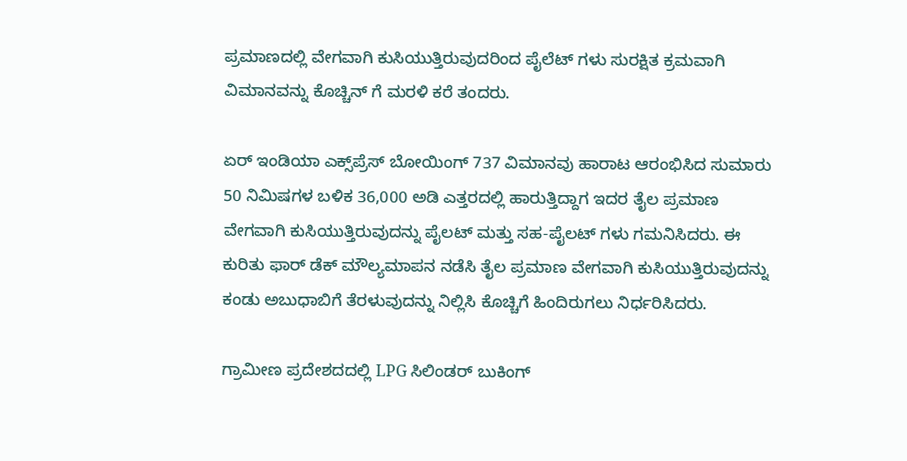ಪ್ರಮಾಣದಲ್ಲಿ ವೇಗವಾಗಿ ಕುಸಿಯುತ್ತಿರುವುದರಿಂದ ಪೈಲೆಟ್ ಗಳು ಸುರಕ್ಷಿತ ಕ್ರಮವಾಗಿ ವಿಮಾನವನ್ನು ಕೊಚ್ಚಿನ್ ಗೆ ಮರಳಿ ಕರೆ ತಂದರು.

ಏರ್ ಇಂಡಿಯಾ ಎಕ್ಸ್‌ಪ್ರೆಸ್ ಬೋಯಿಂಗ್ 737 ವಿಮಾನವು ಹಾರಾಟ ಆರಂಭಿಸಿದ ಸುಮಾರು 50 ನಿಮಿಷಗಳ ಬಳಿಕ 36,000 ಅಡಿ ಎತ್ತರದಲ್ಲಿ ಹಾರುತ್ತಿದ್ದಾಗ ಇದರ ತೈಲ ಪ್ರಮಾಣ ವೇಗವಾಗಿ ಕುಸಿಯುತ್ತಿರುವುದನ್ನು ಪೈಲಟ್ ಮತ್ತು ಸಹ-ಪೈಲಟ್ ಗಳು ಗಮನಿಸಿದರು. ಈ ಕುರಿತು ಫಾರ್ ಡೆಕ್ ಮೌಲ್ಯಮಾಪನ ನಡೆಸಿ ತೈಲ ಪ್ರಮಾಣ ವೇಗವಾಗಿ ಕುಸಿಯುತ್ತಿರುವುದನ್ನು ಕಂಡು ಅಬುಧಾಬಿಗೆ ತೆರಳುವುದನ್ನು ನಿಲ್ಲಿಸಿ ಕೊಚ್ಚಿಗೆ ಹಿಂದಿರುಗಲು ನಿರ್ಧರಿಸಿದರು.

ಗ್ರಾಮೀಣ ಪ್ರದೇಶದದಲ್ಲಿ LPG ಸಿಲಿಂಡರ್ ಬುಕಿಂಗ್‌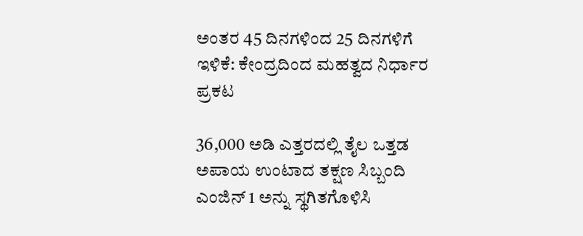ಅಂತರ 45 ದಿನಗಳಿಂದ 25 ದಿನಗಳಿಗೆ ಇಳಿಕೆ: ಕೇಂದ್ರದಿಂದ ಮಹತ್ವದ ನಿರ್ಧಾರ ಪ್ರಕಟ

36,000 ಅಡಿ ಎತ್ತರದಲ್ಲಿ ತೈಲ ಒತ್ತಡ ಅಪಾಯ ಉಂಟಾದ ತಕ್ಷಣ ಸಿಬ್ಬಂದಿ ಎಂಜಿನ್ 1 ಅನ್ನು ಸ್ಥಗಿತಗೊಳಿಸಿ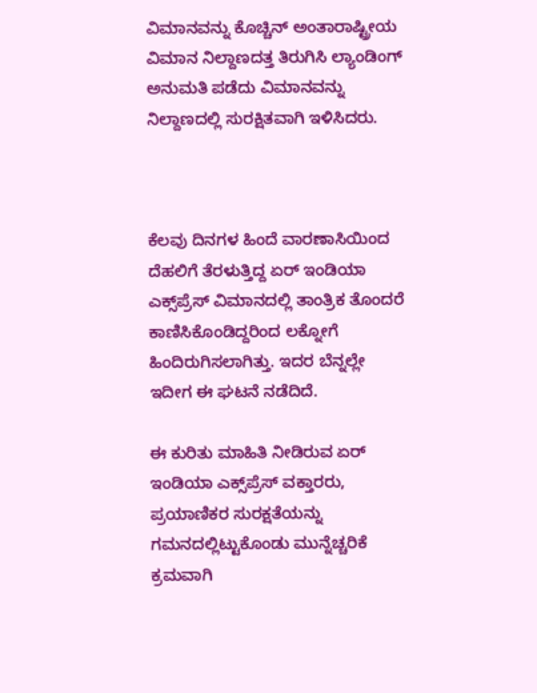ವಿಮಾನವನ್ನು ಕೊಚ್ಚಿನ್ ಅಂತಾರಾಷ್ಟ್ರೀಯ ವಿಮಾನ ನಿಲ್ದಾಣದತ್ತ ತಿರುಗಿಸಿ ಲ್ಯಾಂಡಿಂಗ್ ಅನುಮತಿ ಪಡೆದು ವಿಮಾನವನ್ನು ನಿಲ್ದಾಣದಲ್ಲಿ ಸುರಕ್ಷಿತವಾಗಿ ಇಳಿಸಿದರು.



ಕೆಲವು ದಿನಗಳ ಹಿಂದೆ ವಾರಣಾಸಿಯಿಂದ ದೆಹಲಿಗೆ ತೆರಳುತ್ತಿದ್ದ ಏರ್ ಇಂಡಿಯಾ ಎಕ್ಸ್‌ಪ್ರೆಸ್ ವಿಮಾನದಲ್ಲಿ ತಾಂತ್ರಿಕ ತೊಂದರೆ ಕಾಣಿಸಿಕೊಂಡಿದ್ದರಿಂದ ಲಕ್ನೋಗೆ ಹಿಂದಿರುಗಿಸಲಾಗಿತ್ತು. ಇದರ ಬೆನ್ನಲ್ಲೇ ಇದೀಗ ಈ ಘಟನೆ ನಡೆದಿದೆ.

ಈ ಕುರಿತು ಮಾಹಿತಿ ನೀಡಿರುವ ಏರ್ ಇಂಡಿಯಾ ಎಕ್ಸ್‌ಪ್ರೆಸ್ ವಕ್ತಾರರು, ಪ್ರಯಾಣಿಕರ ಸುರಕ್ಷತೆಯನ್ನು ಗಮನದಲ್ಲಿಟ್ಟುಕೊಂಡು ಮುನ್ನೆಚ್ಚರಿಕೆ ಕ್ರಮವಾಗಿ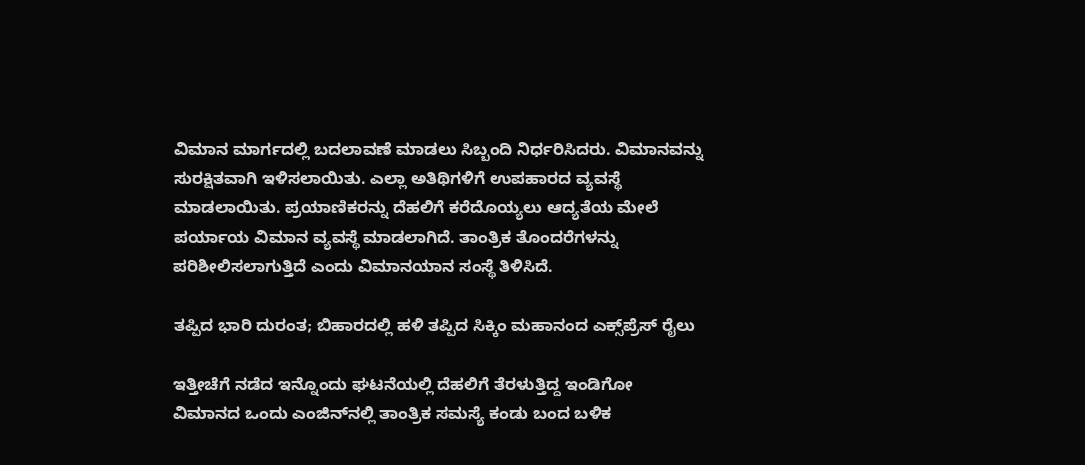ವಿಮಾನ ಮಾರ್ಗದಲ್ಲಿ ಬದಲಾವಣೆ ಮಾಡಲು ಸಿಬ್ಬಂದಿ ನಿರ್ಧರಿಸಿದರು. ವಿಮಾನವನ್ನು ಸುರಕ್ಷಿತವಾಗಿ ಇಳಿಸಲಾಯಿತು. ಎಲ್ಲಾ ಅತಿಥಿಗಳಿಗೆ ಉಪಹಾರದ ವ್ಯವಸ್ಥೆ ಮಾಡಲಾಯಿತು. ಪ್ರಯಾಣಿಕರನ್ನು ದೆಹಲಿಗೆ ಕರೆದೊಯ್ಯಲು ಆದ್ಯತೆಯ ಮೇಲೆ ಪರ್ಯಾಯ ವಿಮಾನ ವ್ಯವಸ್ಥೆ ಮಾಡಲಾಗಿದೆ. ತಾಂತ್ರಿಕ ತೊಂದರೆಗಳನ್ನು ಪರಿಶೀಲಿಸಲಾಗುತ್ತಿದೆ ಎಂದು ವಿಮಾನಯಾನ ಸಂಸ್ಥೆ ತಿಳಿಸಿದೆ.

ತಪ್ಪಿದ ಭಾರಿ ದುರಂತ; ಬಿಹಾರದಲ್ಲಿ ಹಳಿ ತಪ್ಪಿದ ಸಿಕ್ಕಿಂ ಮಹಾನಂದ ಎಕ್ಸ್‌ಪ್ರೆಸ್‌ ರೈಲು

ಇತ್ತೀಚೆಗೆ ನಡೆದ ಇನ್ನೊಂದು ಘಟನೆಯಲ್ಲಿ ದೆಹಲಿಗೆ ತೆರಳುತ್ತಿದ್ದ ಇಂಡಿಗೋ ವಿಮಾನದ ಒಂದು ಎಂಜಿನ್‌ನಲ್ಲಿ ತಾಂತ್ರಿಕ ಸಮಸ್ಯೆ ಕಂಡು ಬಂದ ಬಳಿಕ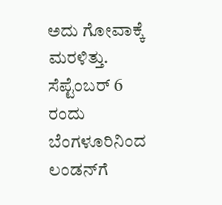ಅದು ಗೋವಾಕ್ಕೆ ಮರಳಿತ್ತು. ಸೆಪ್ಟೆಂಬರ್ 6 ರಂದು ಬೆಂಗಳೂರಿನಿಂದ ಲಂಡನ್‌ಗೆ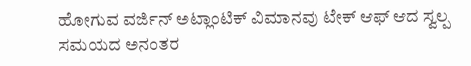ಹೋಗುವ ವರ್ಜಿನ್ ಅಟ್ಲಾಂಟಿಕ್ ವಿಮಾನವು ಟೇಕ್ ಆಫ್ ಆದ ಸ್ವಲ್ಪ ಸಮಯದ ಅನಂತರ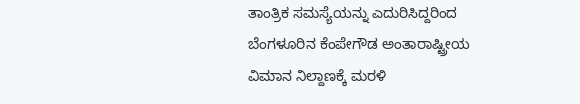ತಾಂತ್ರಿಕ ಸಮಸ್ಯೆಯನ್ನು ಎದುರಿಸಿದ್ದರಿಂದ ಬೆಂಗಳೂರಿನ ಕೆಂಪೇಗೌಡ ಅಂತಾರಾಷ್ಟ್ರೀಯ ವಿಮಾನ ನಿಲ್ದಾಣಕ್ಕೆ ಮರಳಿ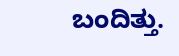ಬಂದಿತ್ತು.